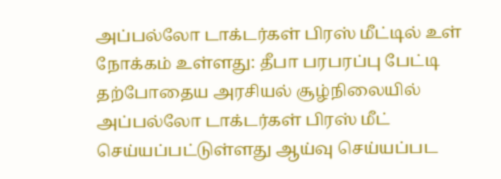அப்பல்லோ டாக்டர்கள் பிரஸ் மீட்டில் உள் நோக்கம் உள்ளது: தீபா பரபரப்பு பேட்டி
தற்போதைய அரசியல் சூழ்நிலையில் அப்பல்லோ டாக்டர்கள் பிரஸ் மீட் செய்யப்பட்டுள்ளது ஆய்வு செய்யப்பட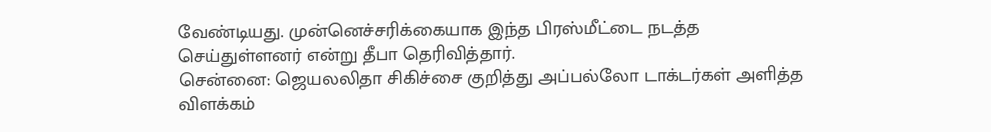வேண்டியது. முன்னெச்சரிக்கையாக இந்த பிரஸ்மீட்டை நடத்த செய்துள்ளனர் என்று தீபா தெரிவித்தார்.
சென்னை: ஜெயலலிதா சிகிச்சை குறித்து அப்பல்லோ டாக்டர்கள் அளித்த விளக்கம்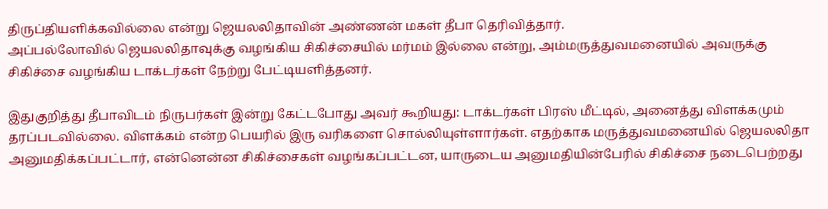திருப்தியளிக்கவில்லை என்று ஜெயலலிதாவின் அண்ணன் மகள் தீபா தெரிவித்தார்.
அப்பல்லோவில் ஜெயலலிதாவுக்கு வழங்கிய சிகிச்சையில் மர்மம் இல்லை என்று, அம்மருத்துவமனையில் அவருக்கு சிகிச்சை வழங்கிய டாக்டர்கள் நேற்று பேட்டியளித்தனர்.

இதுகுறித்து தீபாவிடம் நிருபர்கள் இன்று கேட்டபோது அவர் கூறியது: டாக்டர்கள் பிரஸ் மீட்டில், அனைத்து விளக்கமும் தரப்படவில்லை. விளக்கம் என்ற பெயரில் இரு வரிகளை சொல்லியுள்ளார்கள். எதற்காக மருத்துவமனையில் ஜெயலலிதா அனுமதிக்கப்பட்டார், என்னென்ன சிகிச்சைகள் வழங்கப்பட்டன, யாருடைய அனுமதியின்பேரில் சிகிச்சை நடைபெற்றது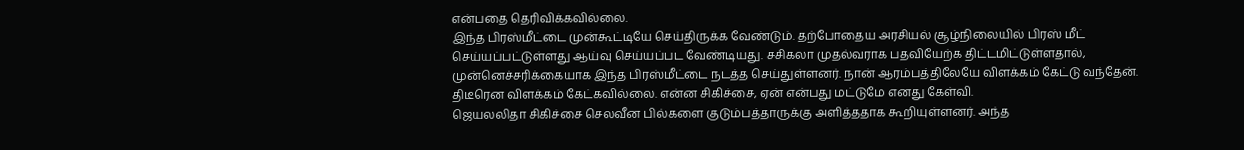என்பதை தெரிவிக்கவில்லை.
இந்த பிரஸ்மீட்டை முன்கூட்டியே செய்திருக்க வேண்டும். தற்போதைய அரசியல் சூழ்நிலையில் பிரஸ் மீட் செய்யப்பட்டுள்ளது ஆய்வு செய்யப்பட வேண்டியது. சசிகலா முதல்வராக பதவியேற்க திட்டமிட்டுள்ளதால், முன்னெச்சரிக்கையாக இந்த பிரஸ்மீட்டை நடத்த செய்துள்ளனர். நான் ஆரம்பத்திலேயே விளக்கம் கேட்டு வந்தேன். திடீரென விளக்கம் கேட்கவில்லை. என்ன சிகிச்சை, ஏன் என்பது மட்டுமே எனது கேள்வி.
ஜெயலலிதா சிகிச்சை செலவீன பில்களை குடும்பத்தாருக்கு அளித்ததாக கூறியுள்ளனர். அந்த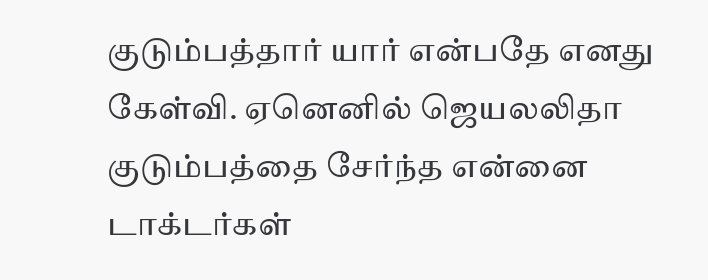குடும்பத்தார் யார் என்பதே எனது கேள்வி. ஏனெனில் ஜெயலலிதா குடும்பத்தை சேர்ந்த என்னை டாக்டர்கள்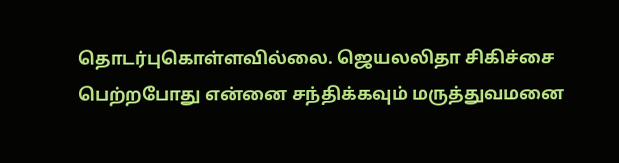தொடர்புகொள்ளவில்லை. ஜெயலலிதா சிகிச்சை பெற்றபோது என்னை சந்திக்கவும் மருத்துவமனை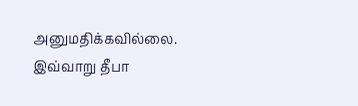அனுமதிக்கவில்லை. இவ்வாறு தீபா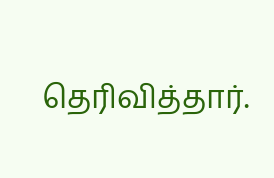தெரிவித்தார்.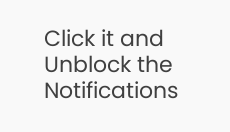Click it and Unblock the Notifications